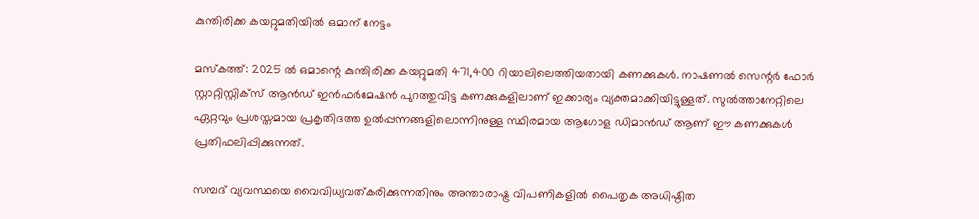കുന്തിരിക്ക കയറ്റുമതിയിൽ ഒമാന് നേട്ടം

മസ്‌കത്ത്: 2025 ൽ ഒമാന്റെ കുന്തിരിക്ക കയറ്റുമതി 471,400 റിയാലിലെത്തിയതായി കണക്കുകൾ. നാഷണൽ സെന്റർ ഫോർ സ്റ്റാറ്റിസ്റ്റിക്‌സ് ആൻഡ് ഇൻഫർമേഷൻ പുറത്തുവിട്ട കണക്കുകളിലാണ് ഇക്കാര്യം വ്യക്തമാക്കിയിട്ടുള്ളത്. സുൽത്താനേറ്റിലെ ഏറ്റവും പ്രശസ്തമായ പ്രകൃതിദത്ത ഉൽപ്പന്നങ്ങളിലൊന്നിനുള്ള സ്ഥിരമായ ആഗോള ഡിമാൻഡ് ആണ് ഈ കണക്കുകൾ പ്രതിഫലിപ്പിക്കുന്നത്.

സമ്പദ് വ്യവസ്ഥയെ വൈവിധ്യവത്കരിക്കുന്നതിനും അന്താരാഷ്ട്ര വിപണികളിൽ പൈതൃക അധിഷ്ഠിത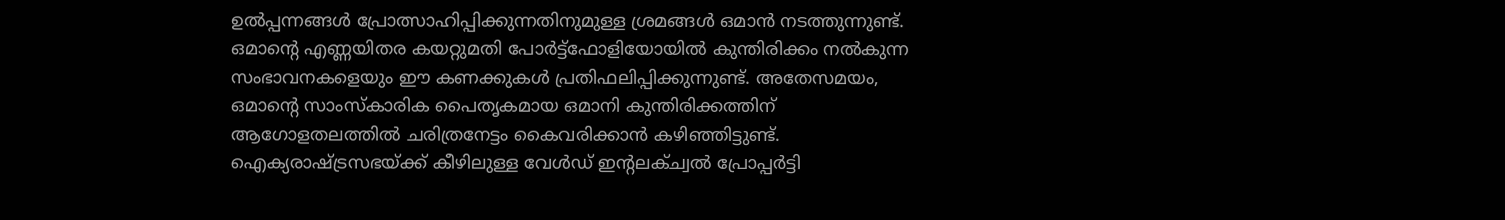ഉൽപ്പന്നങ്ങൾ പ്രോത്സാഹിപ്പിക്കുന്നതിനുമുള്ള ശ്രമങ്ങൾ ഒമാൻ നടത്തുന്നുണ്ട്. ഒമാന്റെ എണ്ണയിതര കയറ്റുമതി പോർട്ട്ഫോളിയോയിൽ കുന്തിരിക്കം നൽകുന്ന സംഭാവനകളെയും ഈ കണക്കുകൾ പ്രതിഫലിപ്പിക്കുന്നുണ്ട്. അതേസമയം, ഒമാന്റെ സാംസ്‌കാരിക പൈതൃകമായ ഒമാനി കുന്തിരിക്കത്തിന് ആഗോളതലത്തിൽ ചരിത്രനേട്ടം കൈവരിക്കാൻ കഴിഞ്ഞിട്ടുണ്ട്. ഐക്യരാഷ്ട്രസഭയ്ക്ക് കീഴിലുള്ള വേൾഡ് ഇന്റലക്ച്വൽ പ്രോപ്പർട്ടി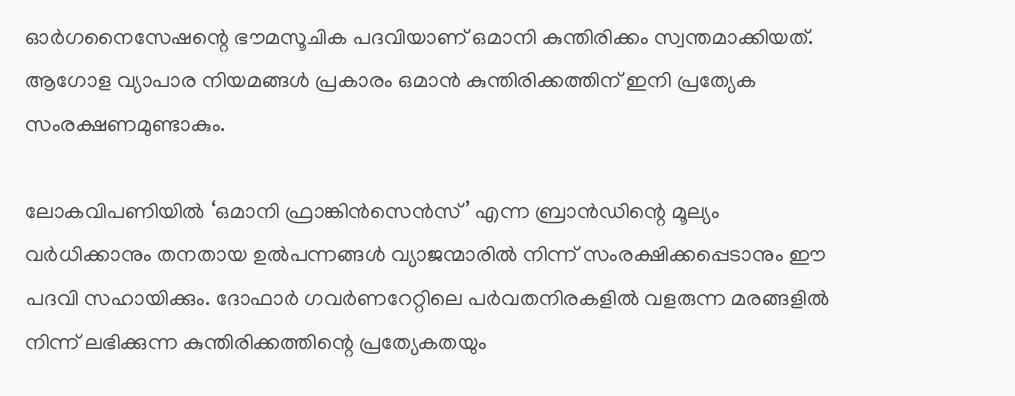ഓർഗനൈസേഷന്റെ ഭൗമസൂചിക പദവിയാണ് ഒമാനി കുന്തിരിക്കം സ്വന്തമാക്കിയത്. ആഗോള വ്യാപാര നിയമങ്ങൾ പ്രകാരം ഒമാൻ കുന്തിരിക്കത്തിന് ഇനി പ്രത്യേക സംരക്ഷണമുണ്ടാകും.

ലോകവിപണിയിൽ ‘ഒമാനി ഫ്രാങ്കിൻസെൻസ്’ എന്ന ബ്രാൻഡിന്റെ മൂല്യം വർധിക്കാനും തനതായ ഉൽപന്നങ്ങൾ വ്യാജന്മാരിൽ നിന്ന് സംരക്ഷിക്കപ്പെടാനും ഈ പദവി സഹായിക്കും. ദോഫാർ ഗവർണറേറ്റിലെ പർവതനിരകളിൽ വളരുന്ന മരങ്ങളിൽ നിന്ന് ലഭിക്കുന്ന കുന്തിരിക്കത്തിന്റെ പ്രത്യേകതയും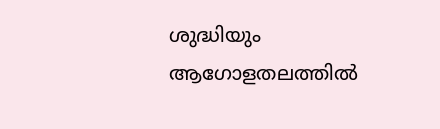ശുദ്ധിയും ആഗോളതലത്തിൽ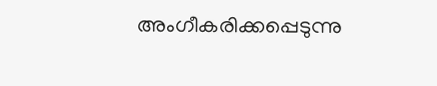അംഗീകരിക്കപ്പെടുന്നു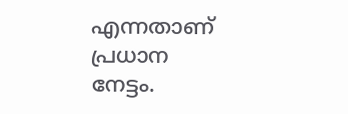എന്നതാണ് പ്രധാന നേട്ടം.